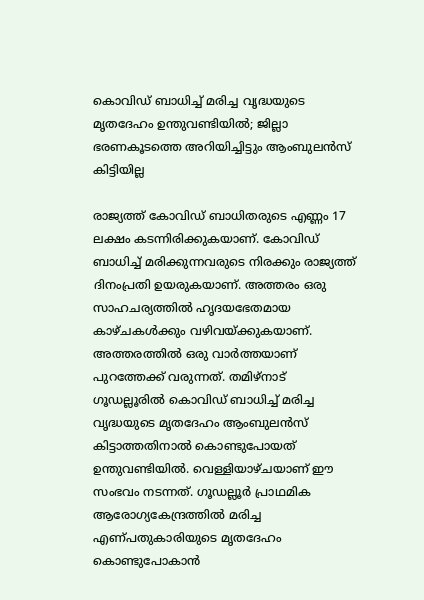കൊവിഡ് ബാധിച്ച് മരിച്ച വൃദ്ധയുടെ മൃതദേഹം ഉന്തുവണ്ടിയിൽ; ജില്ലാ ഭരണകൂടത്തെ അറിയിച്ചിട്ടും ആംബുലൻസ് കിട്ടിയില്ല

രാജ്യത്ത് കോവിഡ് ബാധിതരുടെ എണ്ണം 17 ലക്ഷം കടന്നിരിക്കുകയാണ്. കോവിഡ് ബാധിച്ച് മരിക്കുന്നവരുടെ നിരക്കും രാജ്യത്ത് ദിനംപ്രതി ഉയരുകയാണ്. അത്തരം ഒരു സാഹചര്യത്തിൽ ഹൃദയഭേതമായ കാഴ്ചകൾക്കും വഴിവയ്ക്കുകയാണ്. അത്തരത്തിൽ ഒരു വാർത്തയാണ് പുറത്തേക്ക് വരുന്നത്. തമിഴ്നാട് ഗൂഡല്ലൂരിൽ കൊവിഡ് ബാധിച്ച് മരിച്ച വൃദ്ധയുടെ മൃതദേഹം ആംബുലൻസ് കിട്ടാത്തതിനാൽ കൊണ്ടുപോയത് ഉന്തുവണ്ടിയിൽ. വെള്ളിയാഴ്ചയാണ് ഈ സംഭവം നടന്നത്. ഗൂഡല്ലൂർ പ്രാഥമിക ആരോഗ്യകേന്ദ്രത്തിൽ മരിച്ച എണ്പതുകാരിയുടെ മൃതദേഹം കൊണ്ടുപോകാൻ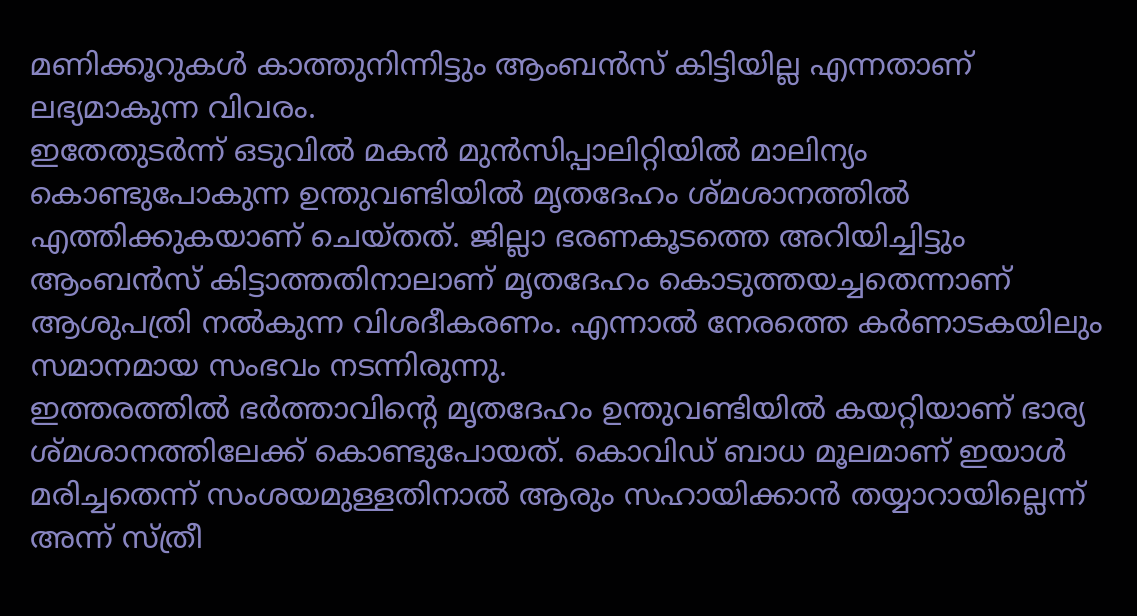മണിക്കൂറുകൾ കാത്തുനിന്നിട്ടും ആംബൻസ് കിട്ടിയില്ല എന്നതാണ് ലഭ്യമാകുന്ന വിവരം.
ഇതേതുടർന്ന് ഒടുവിൽ മകൻ മുൻസിപ്പാലിറ്റിയിൽ മാലിന്യം കൊണ്ടുപോകുന്ന ഉന്തുവണ്ടിയിൽ മൃതദേഹം ശ്മശാനത്തിൽ എത്തിക്കുകയാണ് ചെയ്തത്. ജില്ലാ ഭരണകൂടത്തെ അറിയിച്ചിട്ടും ആംബൻസ് കിട്ടാത്തതിനാലാണ് മൃതദേഹം കൊടുത്തയച്ചതെന്നാണ് ആശുപത്രി നൽകുന്ന വിശദീകരണം. എന്നാൽ നേരത്തെ കർണാടകയിലും സമാനമായ സംഭവം നടന്നിരുന്നു.
ഇത്തരത്തിൽ ഭർത്താവിന്റെ മൃതദേഹം ഉന്തുവണ്ടിയിൽ കയറ്റിയാണ് ഭാര്യ ശ്മശാനത്തിലേക്ക് കൊണ്ടുപോയത്. കൊവിഡ് ബാധ മൂലമാണ് ഇയാൾ മരിച്ചതെന്ന് സംശയമുള്ളതിനാൽ ആരും സഹായിക്കാൻ തയ്യാറായില്ലെന്ന് അന്ന് സ്ത്രീ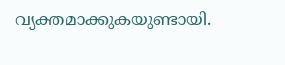വ്യക്തമാക്കുകയുണ്ടായി.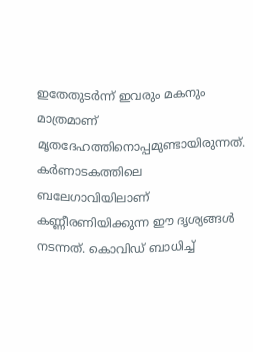ഇതേതുടർന്ന് ഇവരും മകനും മാത്രമാണ് മൃതദേഹത്തിനൊപ്പമുണ്ടായിരുന്നത്. കർണാടകത്തിലെ ബലേഗാവിയിലാണ് കണ്ണീരണിയിക്കുന്ന ഈ ദൃശ്യങ്ങൾ നടന്നത്. കൊവിഡ് ബാധിച്ച്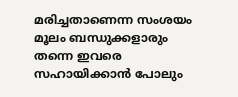മരിച്ചതാണെന്ന സംശയം മൂലം ബന്ധുക്കളാരും തന്നെ ഇവരെ സഹായിക്കാൻ പോലും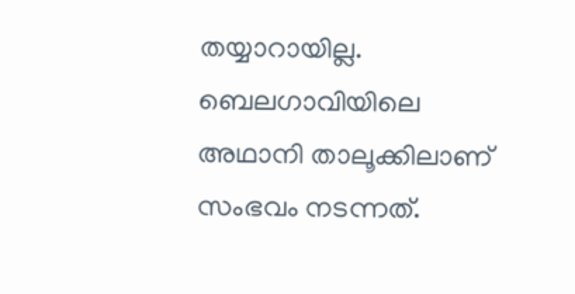തയ്യാറായില്ല. ബെലഗാവിയിലെ അഥാനി താലൂക്കിലാണ് സംഭവം നടന്നത്.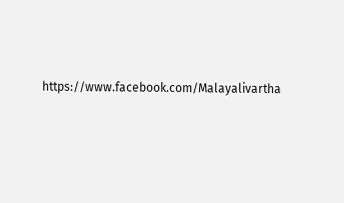https://www.facebook.com/Malayalivartha